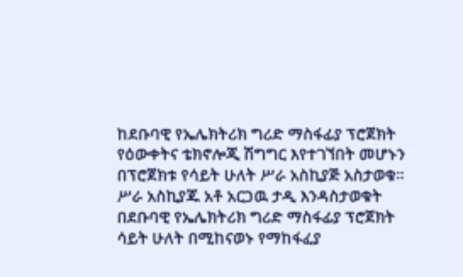ከደቡባዊ የኤሌክትሪክ ግሪድ ማስፋፊያ ፕሮጀክት የዕውቀትና ቴክኖሎጂ ሽግግር እየተገኘበት መሆኑን በፕሮጀክቱ የሳይት ሁለት ሥራ አስኪያጅ አስታወቁ፡፡
ሥራ አስኪያጁ አቶ አርጋዉ ታዲ እንዳስታወቁት በደቡባዊ የኤሌክትሪክ ግሪድ ማስፋፊያ ፕሮጀክት ሳይት ሁለት በሚከናወኑ የማከፋፈያ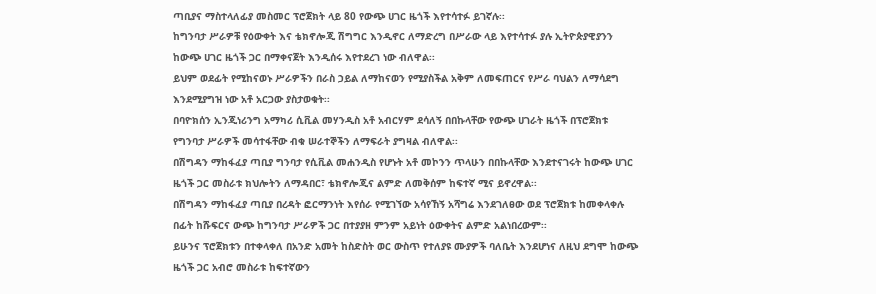ጣቢያና ማስተላለፊያ መስመር ፕሮጀክት ላይ 80 የውጭ ሀገር ዜጎች እየተሳተፉ ይገኛሉ፡፡
ከግንባታ ሥራዎቹ የዕውቀት እና ቴክኖሎጂ ሽግግር እንዲኖር ለማድረግ በሥራው ላይ እየተሳተፉ ያሉ ኢትዮጵያዊያንን ከውጭ ሀገር ዜጎች ጋር በማቀናጀት እንዲሰሩ እየተደረገ ነው ብለዋል፡፡
ይህም ወደፊት የሚከናወኑ ሥራዎችን በራስ ኃይል ለማከናወን የሚያስችል አቅም ለመፍጠርና የሥራ ባህልን ለማሳደግ እንደሚያግዝ ነው አቶ አርጋው ያስታወቁት፡፡
በባዮክሰን ኢንጂነሪንግ አማካሪ ሲቪል መሃንዲስ አቶ አብርሃም ደሳለኝ በበኩላቸው የውጭ ሀገራት ዜጎች በፕሮጀክቱ የግንባታ ሥራዎች መሳተፋቸው ብቁ ሠራተኞችን ለማፍራት ያግዛል ብለዋል፡፡
በሽግዳን ማከፋፈያ ጣቢያ ግንባታ የሲቪል መሐንዲስ የሆኑት አቶ መኮንን ጥላሁን በበኩላቸው እንደተናገሩት ከውጭ ሀገር ዜጎች ጋር መስራቱ ክህሎትን ለማዳበር፣ ቴክኖሎጂና ልምድ ለመቅሰም ከፍተኛ ሚና ይኖረዋል፡፡
በሽግዳን ማከፋፈያ ጣቢያ በረዳት ፎርማንነት እየሰራ የሚገኘው አሳየኸኝ አሻግሬ እንደገለፀው ወደ ፕሮጀክቱ ከመቀላቀሉ በፊት ከሹፍርና ውጭ ከግንባታ ሥራዎች ጋር በተያያዘ ምንም አይነት ዕውቀትና ልምድ አልነበረውም፡፡
ይሁንና ፕሮጀክቱን በተቀላቀለ በአንድ አመት ከስድስት ወር ውስጥ የተለያዩ ሙያዎች ባለቤት እንደሆነና ለዚህ ደግሞ ከውጭ ዜጎች ጋር አብሮ መስራቱ ከፍተኛውን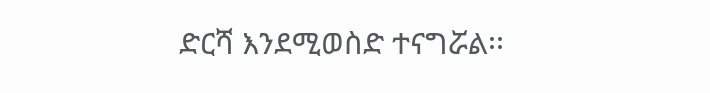ድርሻ እንደሚወስድ ተናግሯል፡፡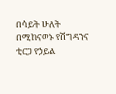በሳይት ሁለት በሚከናወኑ የሽግዳንና ቲርጋ የኃይል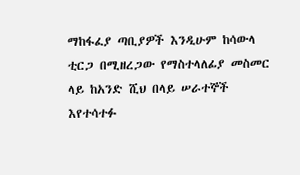ማከፋፈያ ጣቢያዎች እንዲሁም ከሳውላ ቲርጋ በሚዘረጋው የማስተላለፊያ መስመር ላይ ከአንድ ሺህ በላይ ሠራተኞች እየተሳተፉ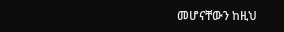መሆናቸውን ከዚህ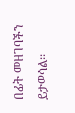በፊት መዘገባችን ይታወሳል፡፡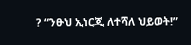? “ንፁህ ኢነርጂ ለተሻለ ህይወት!”